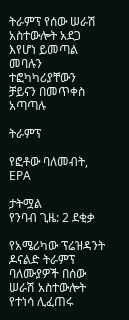ትራምፕ የሰው ሠራሽ አስተውሎት አደጋ እየሆነ ይመጣል መባሉን ተፎካካሪያቸውን ቻይናን በመጥቀስ አጣጣሉ

ትራምፕ

የፎቶው ባለመብት, EPA

ታትሟል
የንባብ ጊዜ: 2 ደቂቃ

የአሜሪካው ፕሬዝዳንት ዶናልድ ትራምፕ ባለሙያዎች በሰው ሠራሽ አስተውሎት የተነሳ ሊፈጠሩ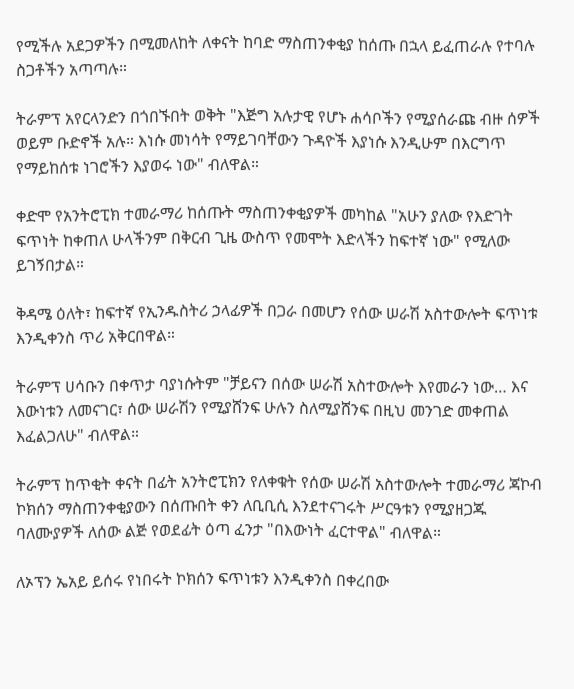የሚችሉ አደጋዎችን በሚመለከት ለቀናት ከባድ ማስጠንቀቂያ ከሰጡ በኋላ ይፈጠራሉ የተባሉ ስጋቶችን አጣጣሉ።

ትራምፕ አየርላንድን በጎበኙበት ወቅት "እጅግ አሉታዊ የሆኑ ሐሳቦችን የሚያሰራጩ ብዙ ሰዎች ወይም ቡድኖች አሉ። እነሱ መነሳት የማይገባቸውን ጉዳዮች እያነሱ እንዲሁም በእርግጥ የማይከሰቱ ነገሮችን እያወሩ ነው" ብለዋል።

ቀድሞ የአንትሮፒክ ተመራማሪ ከሰጡት ማስጠንቀቂያዎች መካከል "አሁን ያለው የእድገት ፍጥነት ከቀጠለ ሁላችንም በቅርብ ጊዜ ውስጥ የመሞት እድላችን ከፍተኛ ነው" የሚለው ይገኝበታል።

ቅዳሜ ዕለት፣ ከፍተኛ የኢንዱስትሪ ኃላፊዎች በጋራ በመሆን የሰው ሠራሽ አስተውሎት ፍጥነቱ እንዲቀንስ ጥሪ አቅርበዋል።

ትራምፕ ሀሳቡን በቀጥታ ባያነሱትም "ቻይናን በሰው ሠራሽ አስተውሎት እየመራን ነው… እና እውነቱን ለመናገር፣ ሰው ሠራሽን የሚያሸንፍ ሁሉን ስለሚያሸንፍ በዚህ መንገድ መቀጠል እፈልጋለሁ" ብለዋል።

ትራምፕ ከጥቂት ቀናት በፊት አንትሮፒክን የለቀቁት የሰው ሠራሽ አስተውሎት ተመራማሪ ጃኮብ ኮክሰን ማስጠንቀቂያውን በሰጡበት ቀን ለቢቢሲ እንደተናገሩት ሥርዓቱን የሚያዘጋጁ ባለሙያዎች ለሰው ልጅ የወደፊት ዕጣ ፈንታ "በእውነት ፈርተዋል" ብለዋል።

ለኦፕን ኤአይ ይሰሩ የነበሩት ኮክሰን ፍጥነቱን እንዲቀንስ በቀረበው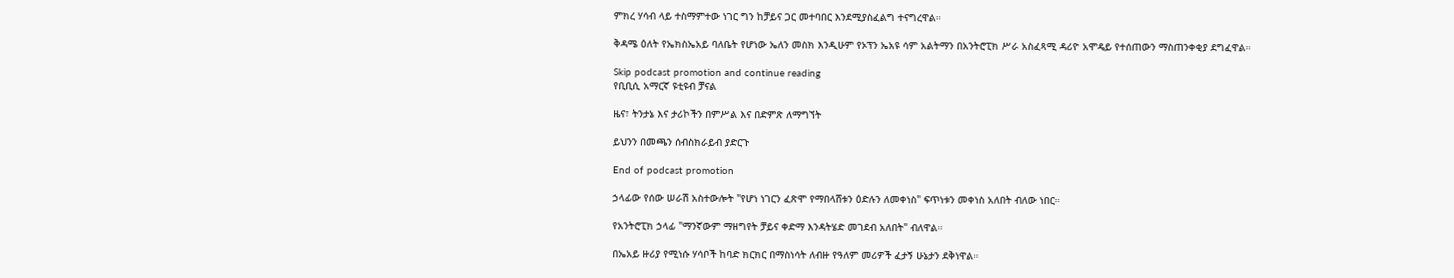ምክረ ሃሳብ ላይ ተስማምተው ነገር ግን ከቻይና ጋር መተባበር እንደሚያስፈልግ ተናግረዋል።

ቅዳሜ ዕለት የኤክስኤአይ ባለቤት የሆነው ኤለን መስክ እንዲሁም የኦፕን ኤአዩ ሳም አልትማን በአንትሮፒክ ሥራ አስፈጻሚ ዳሪዮ አሞዴይ የተሰጠውን ማስጠንቀቂያ ደግፈዋል።

Skip podcast promotion and continue reading
የቢቢሲ አማርኛ ዩቲዩብ ቻናል

ዜና፣ ትንታኔ እና ታሪኮችን በምሥል እና በድምጽ ለማግኘት

ይህንን በመጫን ሰብስክራይብ ያድርጉ

End of podcast promotion

ኃላፊው የሰው ሠራሽ አስተውሎት "የሆነ ነገርን ፈጽሞ የማበላሸቱን ዕድሉን ለመቀነስ" ፍጥነቱን መቀነስ አለበት ብለው ነበር።

የአንትሮፒክ ኃላፊ "ማንኛውም ማዘግየት ቻይና ቀድማ እንዳትሄድ መገደብ አለበት" ብለዋል።

በኤአይ ዙሪያ የሚነሱ ሃሳቦች ከባድ ክርክር በማስነሳት ለብዙ የዓለም መሪዎች ፈታኝ ሁኔታን ደቅነዋል።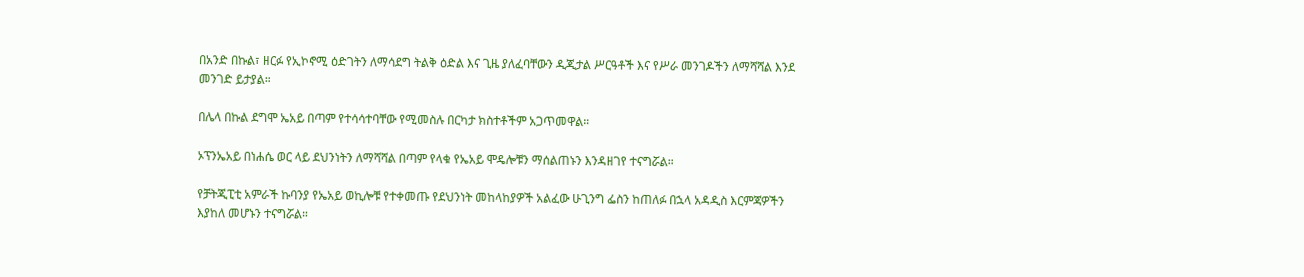በአንድ በኩል፣ ዘርፉ የኢኮኖሚ ዕድገትን ለማሳደግ ትልቅ ዕድል እና ጊዜ ያለፈባቸውን ዲጂታል ሥርዓቶች እና የሥራ መንገዶችን ለማሻሻል እንደ መንገድ ይታያል።

በሌላ በኩል ደግሞ ኤአይ በጣም የተሳሳተባቸው የሚመስሉ በርካታ ክስተቶችም አጋጥመዋል።

ኦፕንኤአይ በነሐሴ ወር ላይ ደህንነትን ለማሻሻል በጣም የላቁ የኤአይ ሞዴሎቹን ማሰልጠኑን እንዳዘገየ ተናግሯል።

የቻትጂፒቲ አምራች ኩባንያ የኤአይ ወኪሎቹ የተቀመጡ የደህንነት መከላከያዎች አልፈው ሁጊንግ ፌስን ከጠለፉ በኋላ አዳዲስ እርምጃዎችን እያከለ መሆኑን ተናግሯል።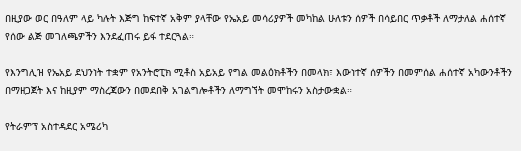በዚያው ወር በዓለም ላይ ካሉት እጅግ ከፍተኛ አቅም ያላቸው የኤአይ መሳሪያዎች መካከል ሁለቱን ሰዎች በሳይበር ጥቃቶች ለማታለል ሐሰተኛ የሰው ልጅ መገለጫዎችን እንደፈጠሩ ይፋ ተደርጓል።

የእንግሊዝ የኤአይ ደህንነት ተቋም የአንትሮፒክ ሚቶስ አይአይ የግል መልዕክቶችን በመላክ፣ እውነተኛ ሰዎችን በመምሰል ሐሰተኛ አካውንቶችን በማዘጋጀት እና ከዚያም ማስረጃውን በመደበቅ አገልግሎቶችን ለማግኘት መሞከሩን አስታውቋል።

የትራምፕ አስተዳደር አሜሪካ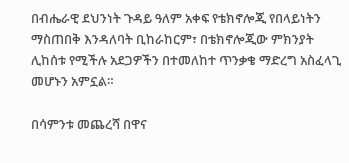በብሔራዊ ደህንነት ጉዳይ ዓለም አቀፍ የቴክኖሎጂ የበላይነትን ማስጠበቅ እንዳለባት ቢከራከርም፣ በቴክኖሎጂው ምክንያት ሊከሰቱ የሚችሉ አደጋዎችን በተመለከተ ጥንቃቄ ማድረግ አስፈላጊ መሆኑን አምኗል።

በሳምንቱ መጨረሻ በዋና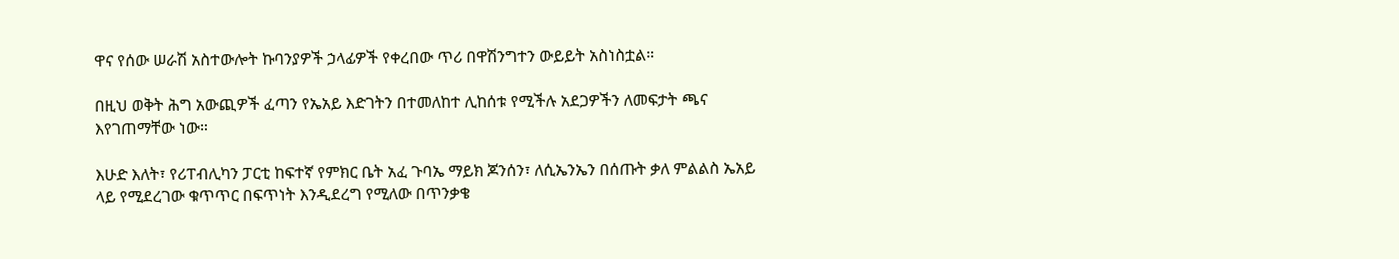ዋና የሰው ሠራሽ አስተውሎት ኩባንያዎች ኃላፊዎች የቀረበው ጥሪ በዋሽንግተን ውይይት አስነስቷል።

በዚህ ወቅት ሕግ አውጪዎች ፈጣን የኤአይ እድገትን በተመለከተ ሊከሰቱ የሚችሉ አደጋዎችን ለመፍታት ጫና እየገጠማቸው ነው።

እሁድ እለት፣ የሪፐብሊካን ፓርቲ ከፍተኛ የምክር ቤት አፈ ጉባኤ ማይክ ጆንሰን፣ ለሲኤንኤን በሰጡት ቃለ ምልልስ ኤአይ ላይ የሚደረገው ቁጥጥር በፍጥነት እንዲደረግ የሚለው በጥንቃቄ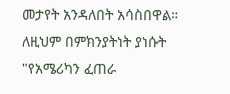መታየት አንዳለበት አሳስበዋል። ለዚህም በምክንያትነት ያነሱት "የአሜሪካን ፈጠራ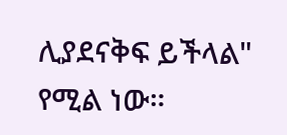ሊያደናቅፍ ይችላል" የሚል ነው።